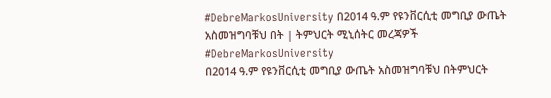#DebreMarkosUniversity በ2014 ዓ.ም የዩንቨርሲቲ መግቢያ ውጤት አስመዝግባቹህ በት | ትምህርት ሚኒሰትር መረጃዎች
#DebreMarkosUniversity
በ2014 ዓ.ም የዩንቨርሲቲ መግቢያ ውጤት አስመዝግባቹህ በትምህርት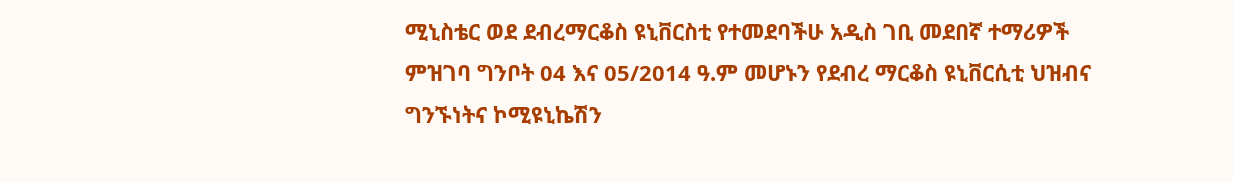ሚኒስቴር ወደ ደብረማርቆስ ዩኒቨርስቲ የተመደባችሁ አዲስ ገቢ መደበኛ ተማሪዎች ምዝገባ ግንቦት 04 እና 05/2014 ዓ.ም መሆኑን የደብረ ማርቆስ ዩኒቨርሲቲ ህዝብና ግንኙነትና ኮሚዩኒኬሽን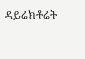ዳይሬክቶሬት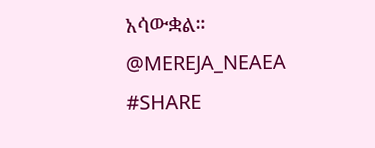አሳውቋል።
@MEREJA_NEAEA
#SHARE